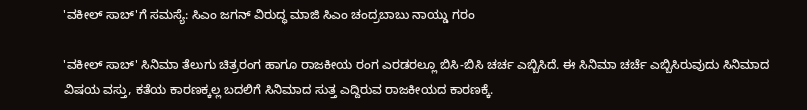'ವಕೀಲ್ ಸಾಬ್‌'ಗೆ ಸಮಸ್ಯೆ: ಸಿಎಂ ಜಗನ್ ವಿರುದ್ಧ ಮಾಜಿ ಸಿಎಂ ಚಂದ್ರಬಾಬು ನಾಯ್ಡು ಗರಂ

'ವಕೀಲ್ ಸಾಬ್' ಸಿನಿಮಾ ತೆಲುಗು ಚಿತ್ರರಂಗ ಹಾಗೂ ರಾಜಕೀಯ ರಂಗ ಎರಡರಲ್ಲೂ ಬಿಸಿ-ಬಿಸಿ ಚರ್ಚ ಎಬ್ಬಿಸಿದೆ. ಈ ಸಿನಿಮಾ ಚರ್ಚೆ ಎಬ್ಬಿಸಿರುವುದು ಸಿನಿಮಾದ ವಿಷಯ ವಸ್ತು, ಕತೆಯ ಕಾರಣಕ್ಕಲ್ಲ ಬದಲಿಗೆ ಸಿನಿಮಾದ ಸುತ್ತ ಎದ್ದಿರುವ ರಾಜಕೀಯದ ಕಾರಣಕ್ಕೆ.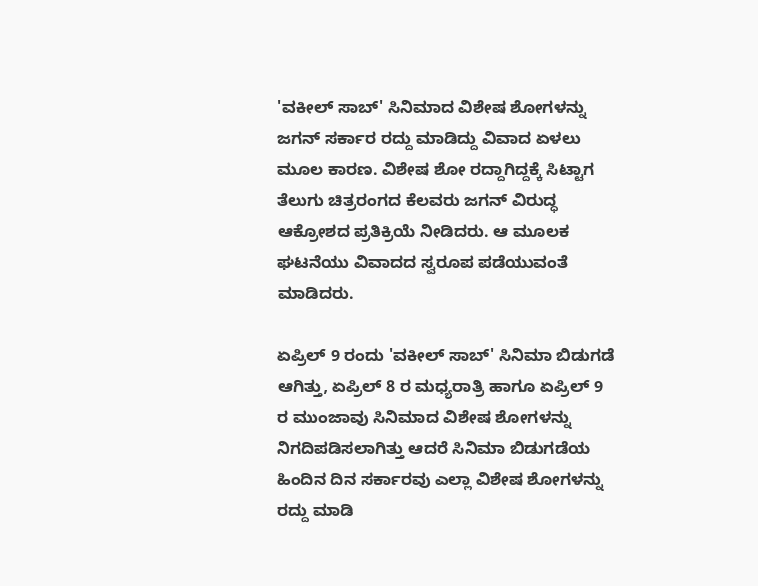'ವಕೀಲ್ ಸಾಬ್' ಸಿನಿಮಾದ ವಿಶೇಷ ಶೋಗಳನ್ನು ಜಗನ್ ಸರ್ಕಾರ ರದ್ದು ಮಾಡಿದ್ದು ವಿವಾದ ಏಳಲು ಮೂಲ ಕಾರಣ. ವಿಶೇಷ ಶೋ ರದ್ದಾಗಿದ್ದಕ್ಕೆ ಸಿಟ್ಟಾಗ ತೆಲುಗು ಚಿತ್ರರಂಗದ ಕೆಲವರು ಜಗನ್‌ ವಿರುದ್ಧ ಆಕ್ರೋಶದ ಪ್ರತಿಕ್ರಿಯೆ ನೀಡಿದರು. ಆ ಮೂಲಕ ಘಟನೆಯು ವಿವಾದದ ಸ್ವರೂಪ ಪಡೆಯುವಂತೆ ಮಾಡಿದರು.

ಏಪ್ರಿಲ್ 9 ರಂದು 'ವಕೀಲ್ ಸಾಬ್' ಸಿನಿಮಾ ಬಿಡುಗಡೆ ಆಗಿತ್ತು, ಏಪ್ರಿಲ್ 8 ರ ಮಧ್ಯರಾತ್ರಿ ಹಾಗೂ ಏಪ್ರಿಲ್ 9 ರ ಮುಂಜಾವು ಸಿನಿಮಾದ ವಿಶೇಷ ಶೋಗಳನ್ನು ನಿಗದಿಪಡಿಸಲಾಗಿತ್ತು ಆದರೆ ಸಿನಿಮಾ ಬಿಡುಗಡೆಯ ಹಿಂದಿನ ದಿನ ಸರ್ಕಾರವು ಎಲ್ಲಾ ವಿಶೇಷ ಶೋಗಳನ್ನು ರದ್ದು ಮಾಡಿ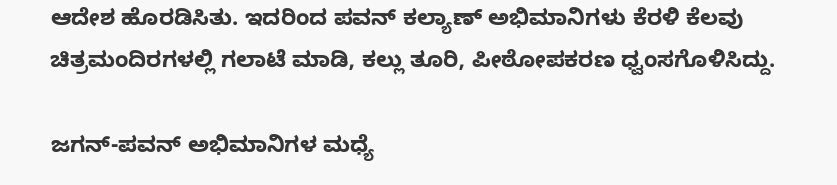ಆದೇಶ ಹೊರಡಿಸಿತು. ಇದರಿಂದ ಪವನ್ ಕಲ್ಯಾಣ್ ಅಭಿಮಾನಿಗಳು ಕೆರಳಿ ಕೆಲವು ಚಿತ್ರಮಂದಿರಗಳಲ್ಲಿ ಗಲಾಟೆ ಮಾಡಿ, ಕಲ್ಲು ತೂರಿ, ಪೀಠೋಪಕರಣ ಧ್ವಂಸಗೊಳಿಸಿದ್ದು.

ಜಗನ್-ಪವನ್ ಅಭಿಮಾನಿಗಳ ಮಧ್ಯೆ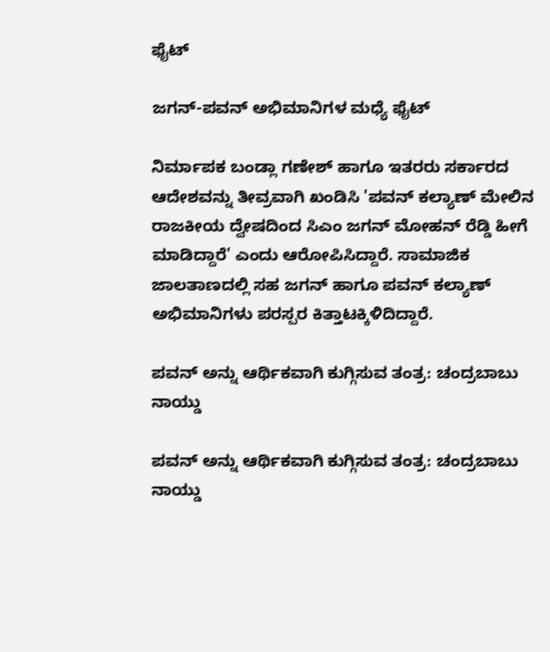ಫೈಟ್

ಜಗನ್-ಪವನ್ ಅಭಿಮಾನಿಗಳ ಮಧ್ಯೆ ಫೈಟ್

ನಿರ್ಮಾಪಕ ಬಂಡ್ಲಾ ಗಣೇಶ್ ಹಾಗೂ ಇತರರು ಸರ್ಕಾರದ ಆದೇಶವನ್ನು ತೀವ್ರವಾಗಿ ಖಂಡಿಸಿ 'ಪವನ್ ಕಲ್ಯಾಣ್‌ ಮೇಲಿನ ರಾಜಕೀಯ ದ್ವೇಷದಿಂದ ಸಿಎಂ ಜಗನ್ ಮೋಹನ್ ರೆಡ್ಡಿ ಹೀಗೆ ಮಾಡಿದ್ದಾರೆ' ಎಂದು ಆರೋಪಿಸಿದ್ದಾರೆ. ಸಾಮಾಜಿಕ ಜಾಲತಾಣದಲ್ಲಿ ಸಹ ಜಗನ್ ಹಾಗೂ ಪವನ್ ಕಲ್ಯಾಣ್ ಅಭಿಮಾನಿಗಳು ಪರಸ್ಪರ ಕಿತ್ತಾಟಕ್ಕಿಳಿದಿದ್ದಾರೆ.

ಪವನ್ ಅನ್ನು ಆರ್ಥಿಕವಾಗಿ ಕುಗ್ಗಿಸುವ ತಂತ್ರ: ಚಂದ್ರಬಾಬು ನಾಯ್ಡು

ಪವನ್ ಅನ್ನು ಆರ್ಥಿಕವಾಗಿ ಕುಗ್ಗಿಸುವ ತಂತ್ರ: ಚಂದ್ರಬಾಬು ನಾಯ್ಡು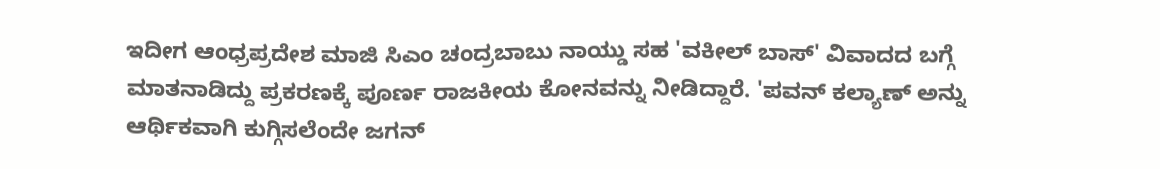ಇದೀಗ ಆಂಧ್ರಪ್ರದೇಶ ಮಾಜಿ ಸಿಎಂ ಚಂದ್ರಬಾಬು ನಾಯ್ಡು ಸಹ 'ವಕೀಲ್ ಬಾಸ್' ವಿವಾದದ ಬಗ್ಗೆ ಮಾತನಾಡಿದ್ದು ಪ್ರಕರಣಕ್ಕೆ ಪೂರ್ಣ ರಾಜಕೀಯ ಕೋನವನ್ನು ನೀಡಿದ್ದಾರೆ. 'ಪವನ್ ಕಲ್ಯಾಣ್ ಅನ್ನು ಆರ್ಥಿಕವಾಗಿ ಕುಗ್ಗಿಸಲೆಂದೇ ಜಗನ್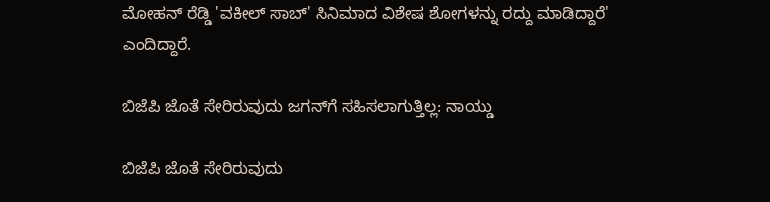ಮೋಹನ್ ರೆಡ್ಡಿ 'ವಕೀಲ್ ಸಾಬ್‌' ಸಿನಿಮಾದ ವಿಶೇಷ ಶೋಗಳನ್ನು ರದ್ದು ಮಾಡಿದ್ದಾರೆ' ಎಂದಿದ್ದಾರೆ.

ಬಿಜೆಪಿ ಜೊತೆ ಸೇರಿರುವುದು ಜಗನ್‌ಗೆ ಸಹಿಸಲಾಗುತ್ತಿಲ್ಲ: ನಾಯ್ಡು

ಬಿಜೆಪಿ ಜೊತೆ ಸೇರಿರುವುದು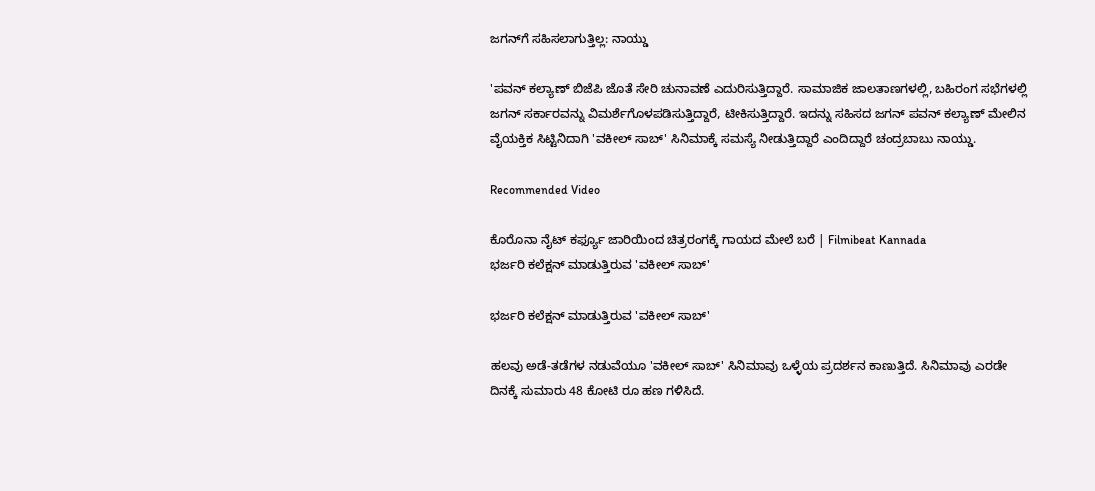ಜಗನ್‌ಗೆ ಸಹಿಸಲಾಗುತ್ತಿಲ್ಲ: ನಾಯ್ಡು

'ಪವನ್ ಕಲ್ಯಾಣ್ ಬಿಜೆಪಿ ಜೊತೆ ಸೇರಿ ಚುನಾವಣೆ ಎದುರಿಸುತ್ತಿದ್ದಾರೆ. ಸಾಮಾಜಿಕ ಜಾಲತಾಣಗಳಲ್ಲಿ, ಬಹಿರಂಗ ಸಭೆಗಳಲ್ಲಿ ಜಗನ್ ಸರ್ಕಾರವನ್ನು ವಿಮರ್ಶೆಗೊಳಪಡಿಸುತ್ತಿದ್ದಾರೆ, ಟೀಕಿಸುತ್ತಿದ್ದಾರೆ. ಇದನ್ನು ಸಹಿಸದ ಜಗನ್ ಪವನ್‌ ಕಲ್ಯಾಣ್‌ ಮೇಲಿನ ವೈಯಕ್ತಿಕ ಸಿಟ್ಟಿನಿದಾಗಿ 'ವಕೀಲ್ ಸಾಬ್' ಸಿನಿಮಾಕ್ಕೆ ಸಮಸ್ಯೆ ನೀಡುತ್ತಿದ್ದಾರೆ ಎಂದಿದ್ದಾರೆ ಚಂದ್ರಬಾಬು ನಾಯ್ಡು.

Recommended Video

ಕೊರೊನಾ ನೈಟ್ ಕರ್ಫ್ಯೂ ಜಾರಿಯಿಂದ ಚಿತ್ರರಂಗಕ್ಕೆ ಗಾಯದ ಮೇಲೆ ಬರೆ | Filmibeat Kannada
ಭರ್ಜರಿ ಕಲೆಕ್ಷನ್ ಮಾಡುತ್ತಿರುವ 'ವಕೀಲ್ ಸಾಬ್'

ಭರ್ಜರಿ ಕಲೆಕ್ಷನ್ ಮಾಡುತ್ತಿರುವ 'ವಕೀಲ್ ಸಾಬ್'

ಹಲವು ಅಡೆ-ತಡೆಗಳ ನಡುವೆಯೂ 'ವಕೀಲ್ ಸಾಬ್' ಸಿನಿಮಾವು ಒಳ್ಳೆಯ ಪ್ರದರ್ಶನ ಕಾಣುತ್ತಿದೆ. ಸಿನಿಮಾವು ಎರಡೇ ದಿನಕ್ಕೆ ಸುಮಾರು 48 ಕೋಟಿ ರೂ ಹಣ ಗಳಿಸಿದೆ.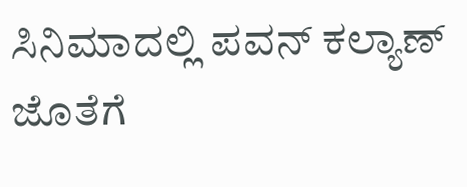ಸಿನಿಮಾದಲ್ಲಿ ಪವನ್ ಕಲ್ಯಾಣ್ ಜೊತೆಗೆ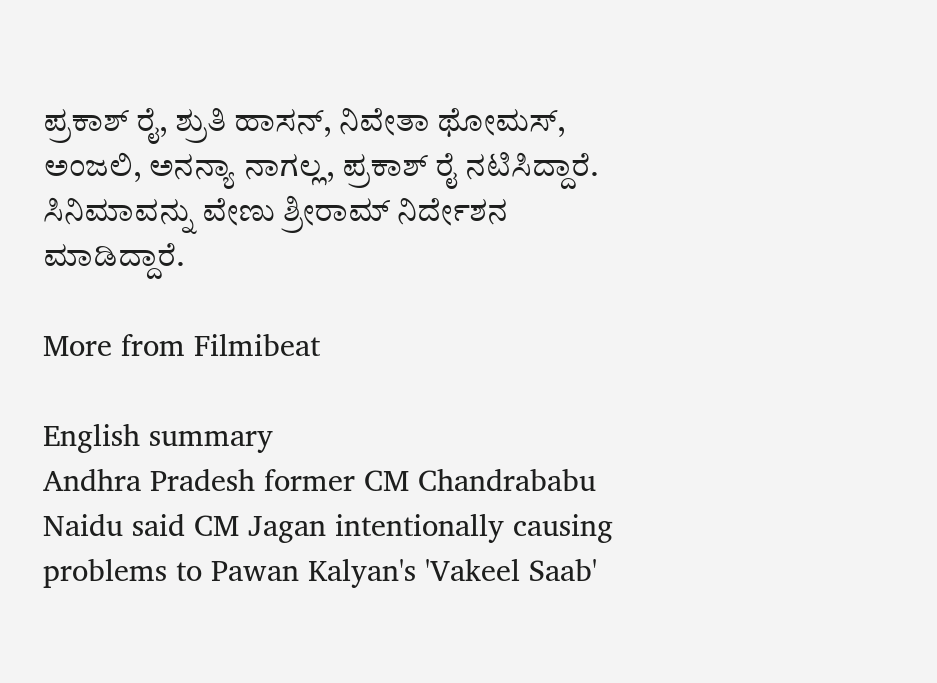ಪ್ರಕಾಶ್ ರೈ, ಶ್ರುತಿ ಹಾಸನ್, ನಿವೇತಾ ಥೋಮಸ್, ಅಂಜಲಿ, ಅನನ್ಯಾ ನಾಗಲ್ಲ, ಪ್ರಕಾಶ್ ರೈ ನಟಿಸಿದ್ದಾರೆ. ಸಿನಿಮಾವನ್ನು ವೇಣು ಶ್ರೀರಾಮ್ ನಿರ್ದೇಶನ ಮಾಡಿದ್ದಾರೆ.

More from Filmibeat

English summary
Andhra Pradesh former CM Chandrababu Naidu said CM Jagan intentionally causing problems to Pawan Kalyan's 'Vakeel Saab'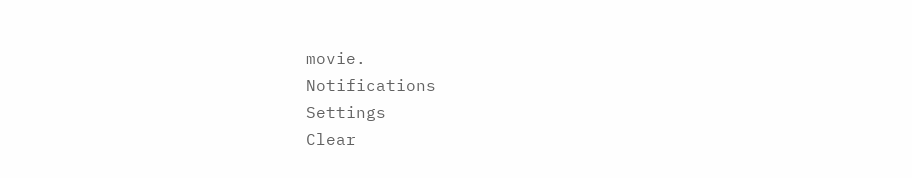movie.
Notifications
Settings
Clear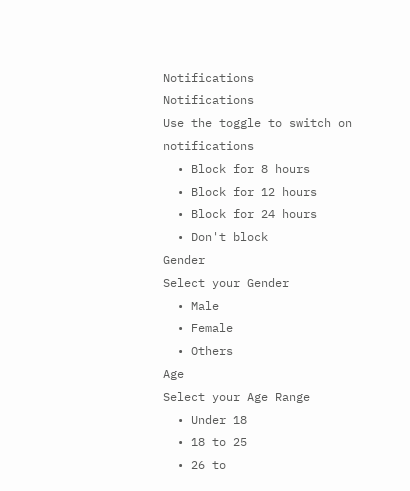Notifications
Notifications
Use the toggle to switch on notifications
  • Block for 8 hours
  • Block for 12 hours
  • Block for 24 hours
  • Don't block
Gender
Select your Gender
  • Male
  • Female
  • Others
Age
Select your Age Range
  • Under 18
  • 18 to 25
  • 26 to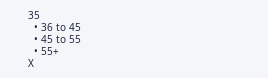35
  • 36 to 45
  • 45 to 55
  • 55+
X